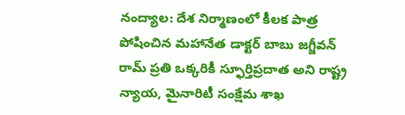నంద్యాల: దేశ నిర్మాణంలో కీలక పాత్ర పోషించిన మహానేత డాక్టర్ బాబు జగ్జీవన్ రామ్ ప్రతి ఒక్కరికీ స్ఫూర్తిప్రదాత అని రాష్ట్ర న్యాయ, మైనారిటీ సంక్షేమ శాఖ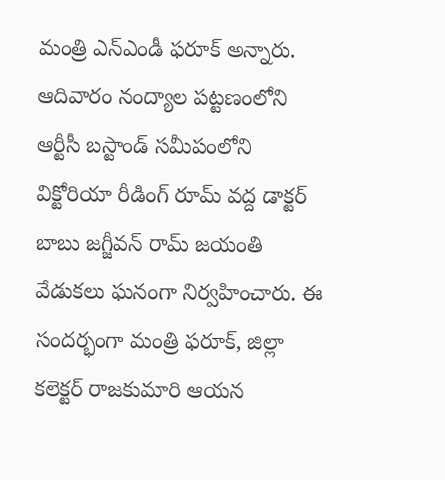మంత్రి ఎన్ఎండీ ఫరూక్ అన్నారు. ఆదివారం నంద్యాల పట్టణంలోని ఆర్టీసీ బస్టాండ్ సమీపంలోని విక్టోరియా రీడింగ్ రూమ్ వద్ద డాక్టర్ బాబు జగ్జీవన్ రామ్ జయంతి వేడుకలు ఘనంగా నిర్వహించారు. ఈ సందర్భంగా మంత్రి ఫరూక్, జిల్లా కలెక్టర్ రాజకుమారి ఆయన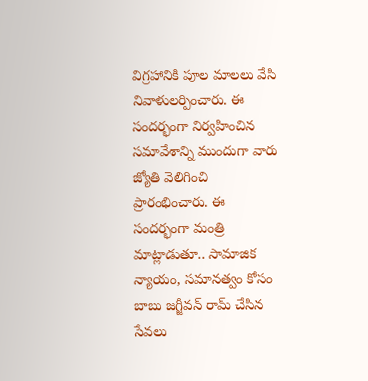విగ్రహానికి పూల మాలలు వేసి నివాళులర్పించారు. ఈ సందర్భంగా నిర్వహించిన సమావేశాన్ని ముందుగా వారు జ్యోతి వెలిగించి ప్రారంభించారు. ఈ సందర్భంగా మంత్రి మాట్లాడుతూ.. సామాజిక న్యాయం, సమానత్వం కోసం బాబు జగ్జీవన్ రామ్ చేసిన సేవలు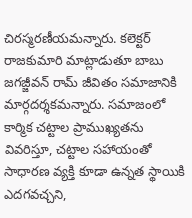చిరస్మరణీయమన్నారు. కలెక్టర్ రాజకుమారి మాట్లాడుతూ బాబు జగజ్జీవన్ రామ్ జీవితం సమాజానికి మార్గదర్శకమన్నారు. సమాజంలో కార్మిక చట్టాల ప్రాముఖ్యతను వివరిస్తూ, చట్టాల సహాయంతో సాధారణ వ్యక్తి కూడా ఉన్నత స్థాయికి ఎదగవచ్చని,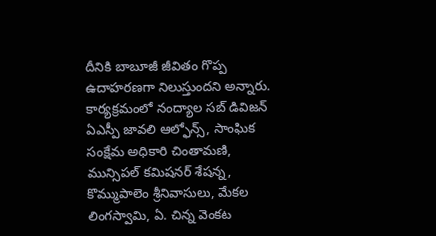దీనికి బాబూజీ జీవితం గొప్ప ఉదాహరణగా నిలుస్తుందని అన్నారు. కార్యక్రమంలో నంద్యాల సబ్ డివిజన్ ఏఎస్పీ జావలి ఆల్ఫోన్స్, సాంఘిక సంక్షేమ అధికారి చింతామణి, మున్సిపల్ కమిషనర్ శేషన్న, కొమ్ముపాలెం శ్రీనివాసులు, మేకల లింగస్వామి, ఏ. చిన్న వెంకట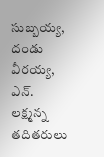సుబ్బయ్య, దండు వీరయ్య, ఎన్. లక్ష్మన్న తదితరులు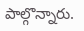పాల్గొన్నారు.